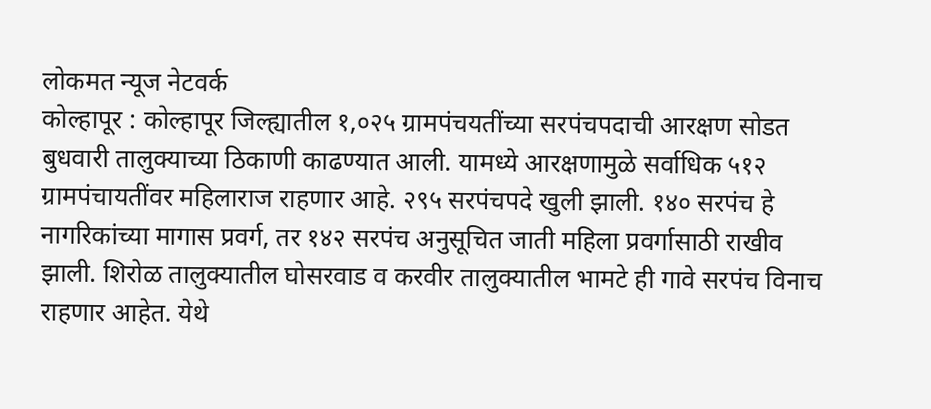लोकमत न्यूज नेटवर्क
कोल्हापूर : कोल्हापूर जिल्ह्यातील १,०२५ ग्रामपंचयतींच्या सरपंचपदाची आरक्षण सोडत बुधवारी तालुक्याच्या ठिकाणी काढण्यात आली. यामध्ये आरक्षणामुळे सर्वाधिक ५१२ ग्रामपंचायतींवर महिलाराज राहणार आहे. २९५ सरपंचपदे खुली झाली. १४० सरपंच हे नागरिकांच्या मागास प्रवर्ग, तर १४२ सरपंच अनुसूचित जाती महिला प्रवर्गासाठी राखीव झाली. शिरोळ तालुक्यातील घोसरवाड व करवीर तालुक्यातील भामटे ही गावे सरपंच विनाच राहणार आहेत. येथे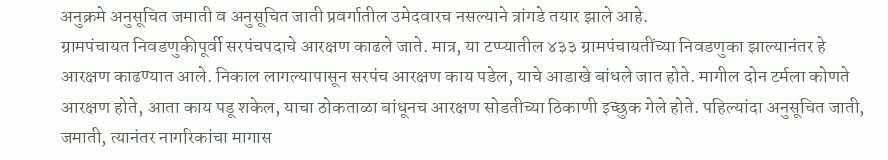अनुक्रमे अनुसूचित जमाती व अनुसूचित जाती प्रवर्गातील उमेदवारच नसल्याने त्रांगडे तयार झाले आहे.
ग्रामपंचायत निवडणुकीपूर्वी सरपंचपदाचे आरक्षण काढले जाते. मात्र, या टप्प्यातील ४३३ ग्रामपंचायतींच्या निवडणुका झाल्यानंतर हे आरक्षण काढण्यात आले. निकाल लागल्यापासून सरपंच आरक्षण काय पडेल, याचे आडाखे बांधले जात होते. मागील दोन टर्मला कोणते आरक्षण होते, आता काय पडू शकेल, याचा ठोकताळा बांधूनच आरक्षण सोडतीच्या ठिकाणी इच्छुक गेले होते. पहिल्यांदा अनुसूचित जाती, जमाती, त्यानंतर नागरिकांचा मागास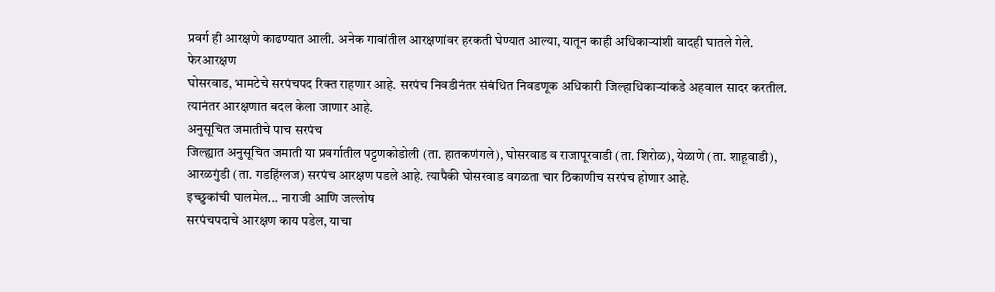प्रवर्ग ही आरक्षणे काढण्यात आली. अनेक गावांतील आरक्षणांवर हरकती घेण्यात आल्या, यातून काही अधिकाऱ्यांशी वादही घातले गेले.
फेरआरक्षण
घोसरवाड, भामटेचे सरपंचपद रिक्त राहणार आहे. सरपंच निवडीनंतर संबंधित निवडणूक अधिकारी जिल्हाधिकाऱ्यांकडे अहवाल सादर करतील. त्यानंतर आरक्षणात बदल केला जाणार आहे.
अनुसूचित जमातीचे पाच सरपंच
जिल्ह्यात अनुसूचित जमाती या प्रवर्गातील पट्टणकोडोली (ता. हातकणंगले), घोसरवाड व राजापूरवाडी (ता. शिरोळ), येळाणे (ता. शाहूवाडी), आरळगुंडी (ता. गडहिंग्लज) सरपंच आरक्षण पडले आहे. त्यापैकी घोसरवाड वगळता चार ठिकाणीच सरपंच होणार आहे.
इच्छुकांची घालमेल... नाराजी आणि जल्लोष
सरपंचपदाचे आरक्षण काय पडेल, याचा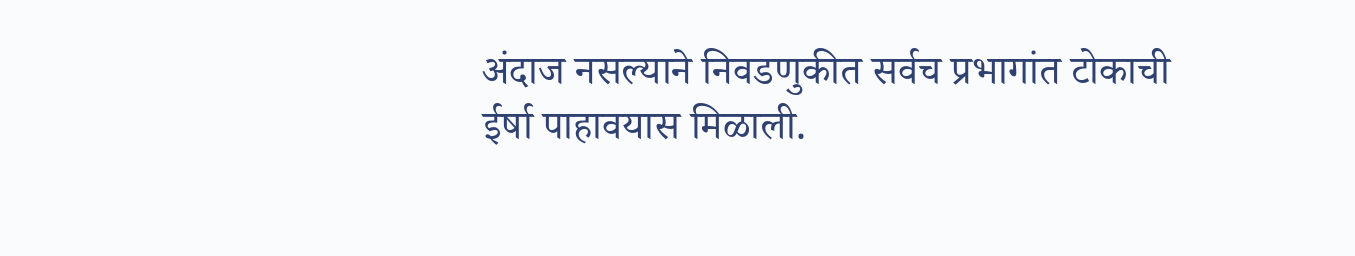अंदाज नसल्याने निवडणुकीत सर्वच प्रभागांत टोकाची ईर्षा पाहावयास मिळाली.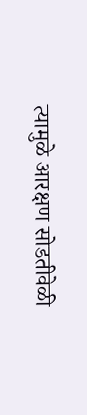त्यामुळे आरक्षण सोडतीवेळी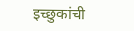इच्छुकांची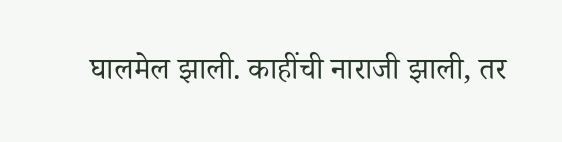घालमेल झाली. काहींची नाराजी झाली, तर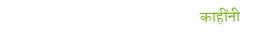काहींनी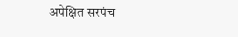अपेक्षित सरपंच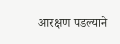आरक्षण पडल्याने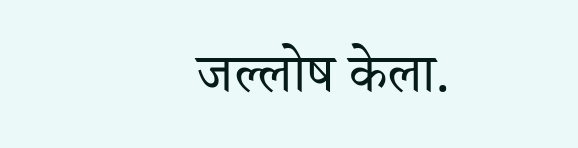जल्लोष केला.